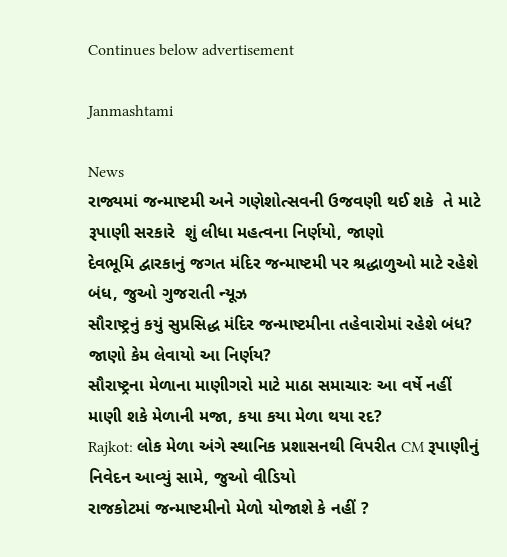Continues below advertisement

Janmashtami

News
રાજ્યમાં જન્માષ્ટમી અને ગણેશોત્સવની ઉજવણી થઈ શકે  તે માટે રૂપાણી સરકારે  શું લીધા મહત્વના નિર્ણયો, જાણો
દેવભૂમિ દ્વારકાનું જગત મંદિર જન્માષ્ટમી પર શ્રદ્ધાળુઓ માટે રહેશે બંધ, જુઓ ગુજરાતી ન્યૂઝ
સૌરાષ્ટ્રનું કયું સુપ્રસિદ્ધ મંદિર જન્માષ્ટમીના તહેવારોમાં રહેશે બંધ? જાણો કેમ લેવાયો આ નિર્ણય?
સૌરાષ્ટ્રના મેળાના માણીગરો માટે માઠા સમાચારઃ આ વર્ષે નહીં માણી શકે મેળાની મજા, કયા કયા મેળા થયા રદ?
Rajkot: લોક મેળા અંગે સ્થાનિક પ્રશાસનથી વિપરીત CM રૂપાણીનું નિવેદન આવ્યું સામે, જુઓ વીડિયો
રાજકોટમાં જન્માષ્ટમીનો મેળો યોજાશે કે નહીં ?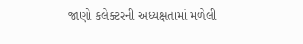જાણો કલેક્ટરની અધ્યક્ષતામાં મળેલી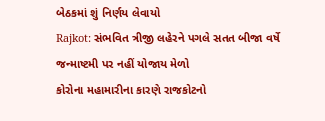બેઠકમાં શું નિર્ણય લેવાયો
Rajkot: સંભવિત ત્રીજી લહેરને પગલે સતત બીજા વર્ષે જન્માષ્ટમી પર નહીં યોજાય મેળો
કોરોના મહામારીના કારણે રાજકોટનો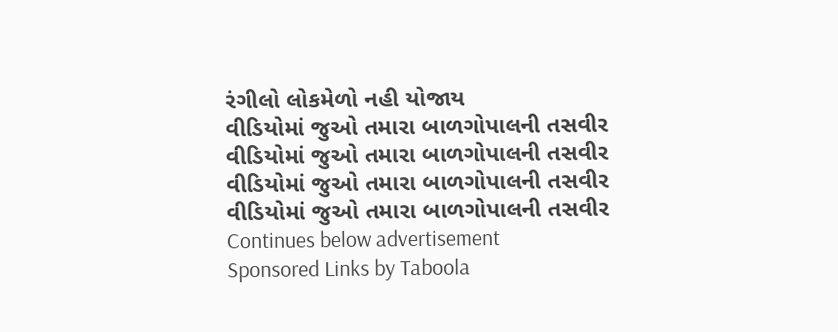રંગીલો લોકમેળો નહી યોજાય
વીડિયોમાં જુઓ તમારા બાળગોપાલની તસવીર
વીડિયોમાં જુઓ તમારા બાળગોપાલની તસવીર
વીડિયોમાં જુઓ તમારા બાળગોપાલની તસવીર
વીડિયોમાં જુઓ તમારા બાળગોપાલની તસવીર
Continues below advertisement
Sponsored Links by Taboola